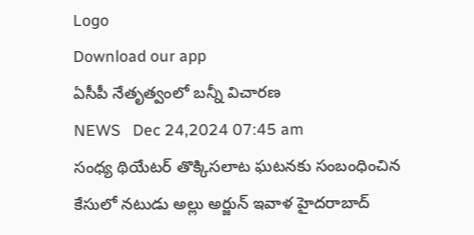Logo
Download our app
ఏసీపీ నేతృత్వంలో బ‌న్నీ విచార‌ణ
NEWS   Dec 24,2024 07:45 am
సంధ్య థియేట‌ర్ తొక్కిస‌లాట ఘ‌ట‌న‌కు సంబంధించిన కేసులో న‌టుడు అల్లు అర్జున్ ఇవాళ హైద‌రాబాద్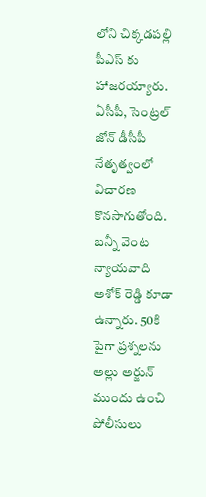లోని చిక్క‌డ‌ప‌ల్లి పీఎస్ కు హాజ‌ర‌య్యారు. ఏసీపీ, సెంట్ర‌ల్ జోన్ డీసీపీ నేతృత్వంలో విచార‌ణ కొన‌సాగుతోంది. బ‌న్నీ వెంట న్యాయ‌వాది అశోక్ రెడ్డి కూడా ఉన్నారు. 50కి పైగా ప్ర‌శ్న‌ల‌ను అల్లు అర్జున్ ముందు ఉంచి పోలీసులు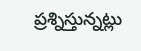ప్ర‌శ్నిస్తున్న‌ట్లు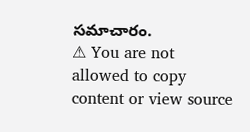స‌మాచారం.
⚠ You are not allowed to copy content or view source